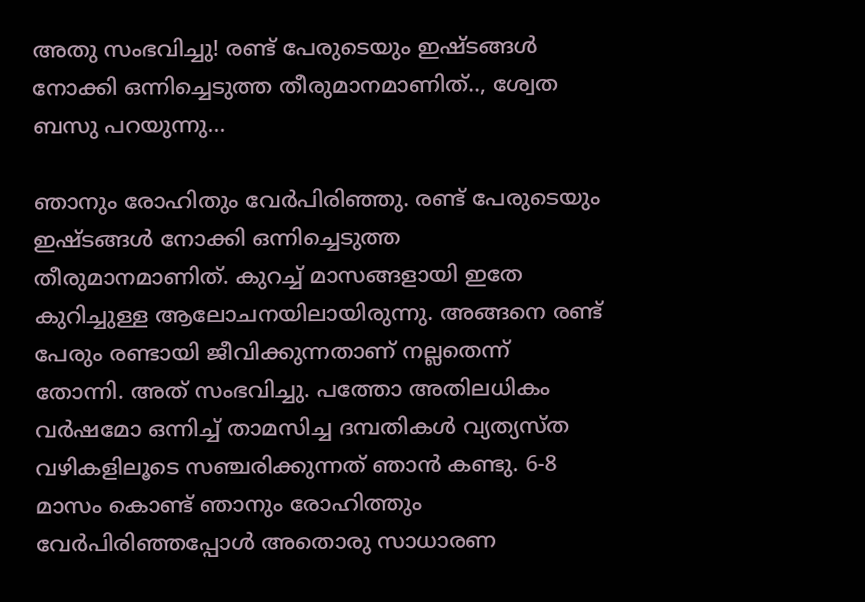അതു സംഭവിച്ചു! രണ്ട് പേരുടെയും ഇഷ്ടങ്ങള്‍ നോക്കി ഒന്നിച്ചെടുത്ത തീരുമാനമാണിത്.., ശ്വേത ബസു പറയുന്നു…

ഞാനും രോഹിതും വേര്‍പിരിഞ്ഞു. രണ്ട് പേരുടെയും ഇഷ്ടങ്ങള്‍ നോക്കി ഒന്നിച്ചെടുത്ത തീരുമാനമാണിത്. കുറച്ച് മാസങ്ങളായി ഇതേ കുറിച്ചുള്ള ആലോചനയിലായിരുന്നു. അങ്ങനെ രണ്ട് പേരും രണ്ടായി ജീവിക്കുന്നതാണ് നല്ലതെന്ന് തോന്നി. അത് സംഭവിച്ചു. പത്തോ അതിലധികം വര്‍ഷമോ ഒന്നിച്ച് താമസിച്ച ദമ്പതികള്‍ വ്യത്യസ്ത വഴികളിലൂടെ സഞ്ചരിക്കുന്നത് ഞാന്‍ കണ്ടു. 6-8 മാസം കൊണ്ട് ഞാനും രോഹിത്തും വേര്‍പിരിഞ്ഞപ്പോള്‍ അതൊരു സാധാരണ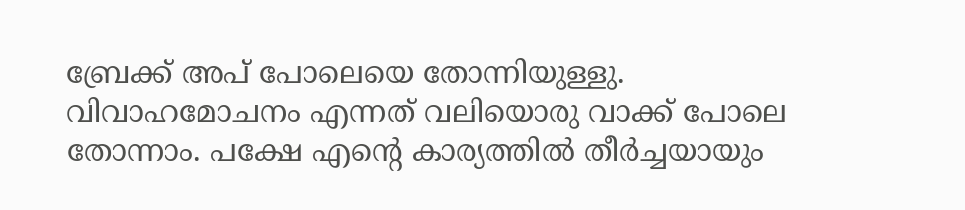ബ്രേക്ക് അപ് പോലെയെ തോന്നിയുള്ളു. വിവാഹമോചനം എന്നത് വലിയൊരു വാക്ക് പോലെ തോന്നാം. പക്ഷേ എന്‍റെ കാര്യത്തില്‍ തീര്‍ച്ചയായും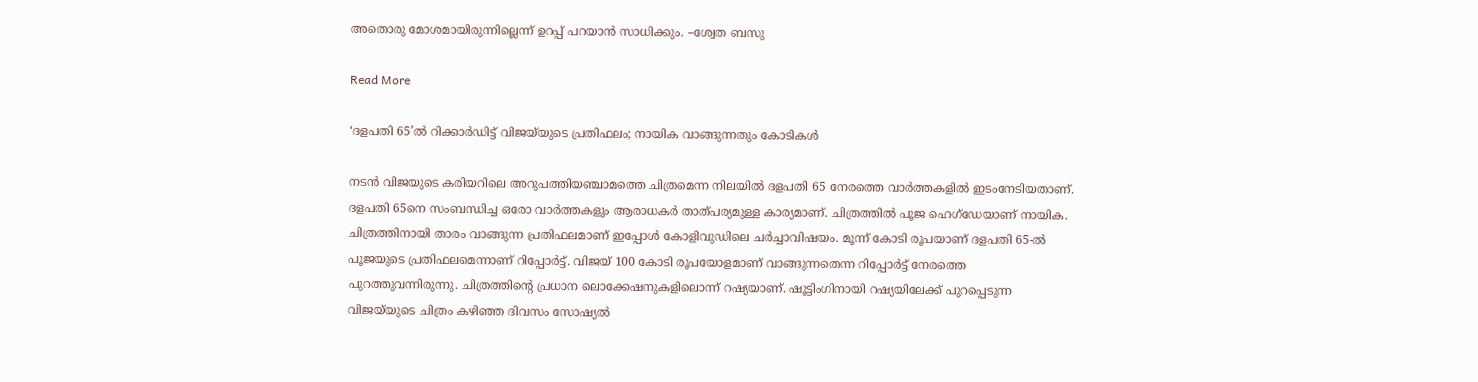അതൊരു മോശമായിരുന്നില്ലെന്ന് ഉറപ്പ് പറയാന്‍ സാധിക്കും. –ശ്വേത ബസു

Read More

‘ദളപതി 65’ൽ റിക്കാർഡിട്ട് വിജയ്‌യുടെ പ്രതിഫലം; നായിക വാങ്ങുന്നതും കോടികൾ

നടൻ വിജയുടെ കരിയറിലെ അറുപത്തിയഞ്ചാമത്തെ ചിത്രമെന്ന നിലയിൽ ദളപതി 65 നേരത്തെ വാർത്തകളിൽ ഇടംനേടിയതാണ്. ദളപതി 65നെ സംബന്ധിച്ച ഒരോ വാർത്തകളും ആരാധകർ താത്പര്യമുള്ള കാര്യമാണ്. ചിത്രത്തിൽ പൂജ ഹെഗ്ഡേയാണ് നായിക. ചിത്രത്തിനായി താരം വാങ്ങുന്ന പ്രതിഫലമാണ് ഇപ്പോൾ കോളിവുഡിലെ ചർച്ചാവിഷയം. മൂന്ന് കോടി രൂപയാണ് ദളപതി 65-ൽ പൂജയുടെ പ്രതിഫലമെന്നാണ് റിപ്പോർട്ട്. വിജയ് 100 കോടി രൂപയോളമാണ് വാങ്ങുന്നതെന്ന റിപ്പോർട്ട് നേരത്തെ പുറത്തുവന്നിരുന്നു. ചിത്രത്തിന്‍റെ പ്രധാന ലൊക്കേഷനുകളിലൊന്ന് റഷ്യയാണ്. ഷൂട്ടിംഗിനായി റഷ്യയിലേക്ക് പുറപ്പെടുന്ന വിജയ്‌യുടെ ചിത്രം കഴിഞ്ഞ ദിവസം സോഷ്യൽ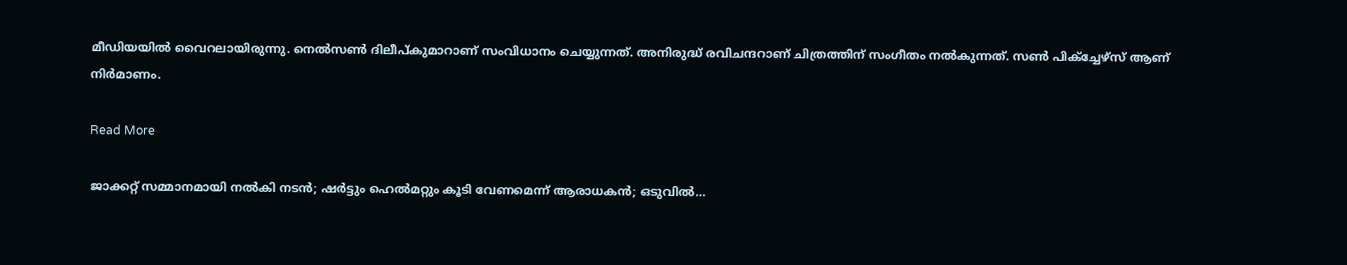മീഡിയയിൽ വൈറലായിരുന്നു. നെൽസൺ ദിലീപ്കുമാറാണ് സംവിധാനം ചെയ്യുന്നത്. അനിരുദ്ധ് രവിചന്ദറാണ് ചിത്രത്തിന് സംഗീതം നൽകുന്നത്. സൺ പിക്ച്ചേഴ്സ് ആണ് നിർമാണം.

Read More

ജാക്കറ്റ് സമ്മാനമായി നൽകി നടൻ; ഷർട്ടും ഹെൽമറ്റും കൂടി വേണമെന്ന് ആരാധകൻ; ഒടുവില്‍…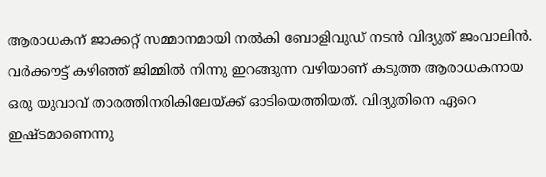ആരാധകന് ജാക്കറ്റ് സമ്മാനമായി നൽകി ബോളിവുഡ് നടൻ വിദ്യുത് ജംവാലിൻ. വർക്കൗട്ട് കഴിഞ്ഞ് ജിമ്മിൽ നിന്നു ഇറങ്ങുന്ന വഴിയാണ് കടുത്ത ആരാധകനായ ഒരു യുവാവ് താരത്തിനരികിലേയ്ക്ക് ഓടിയെത്തിയത്. വിദ്യുതിനെ ഏറെ ഇഷ്ടമാണെന്നു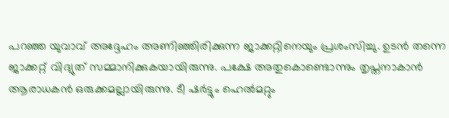പറഞ്ഞ യുവാവ് അദ്ദേഹം അണിഞ്ഞിരിക്കുന്ന ജാക്കറ്റിനെയും പ്രശംസിച്ചു. ഉടൻ തന്നെ ജാക്കറ്റ് വിദ്യുത് സമ്മാനിക്കുകയായിരുന്നു. പക്ഷേ അതുകൊണ്ടൊന്നും തൃപ്തനാകാൻ ആരാധകൻ ഒരുക്കമല്ലായിരുന്നു. ടീ ഷർട്ടും ഹെൽമറ്റും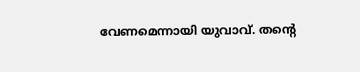വേണമെന്നായി യുവാവ്. തന്‍റെ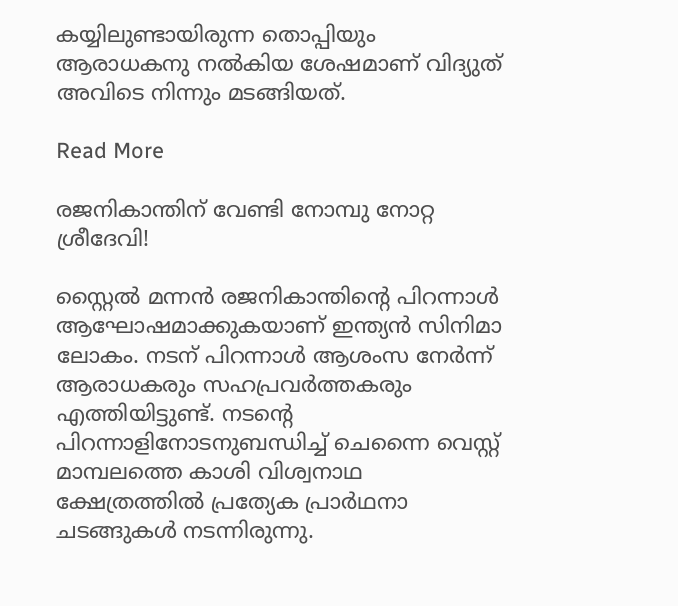കയ്യിലുണ്ടായിരുന്ന തൊപ്പിയും ആരാധകനു നൽകിയ ശേഷമാണ് വിദ്യുത് അവിടെ നിന്നും മടങ്ങിയത്.

Read More

രജനികാന്തിന് വേണ്ടി നോമ്പു നോറ്റ ശ്രീദേവി!

സ്റ്റൈല്‍ മന്നന്‍ രജനികാന്തിന്‍റെ പിറന്നാള്‍ ആഘോഷമാക്കുകയാണ് ഇന്ത്യന്‍ സിനിമാ ലോകം. നടന് പിറന്നാള്‍ ആശംസ നേര്‍ന്ന് ആരാധകരും സഹപ്രവര്‍ത്തകരും എത്തിയിട്ടുണ്ട്. നടന്‍റെ പിറന്നാളിനോടനുബന്ധിച്ച് ചെന്നൈ വെസ്റ്റ് മാമ്പലത്തെ കാശി വിശ്വനാഥ ക്ഷേത്രത്തില്‍ പ്രത്യേക പ്രാര്‍ഥനാ ചടങ്ങുകള്‍ നടന്നിരുന്നു.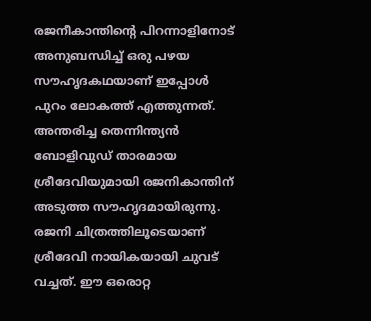രജനീകാന്തിന്‍റെ പിറന്നാളിനോട് അനുബന്ധിച്ച് ഒരു പഴയ സൗഹൃദകഥയാണ് ഇപ്പോള്‍ പുറം ലോകത്ത് എത്തുന്നത്. അന്തരിച്ച തെന്നിന്ത്യന്‍ ബോളിവുഡ് താരമായ ശ്രീദേവിയുമായി രജനികാന്തിന് അടുത്ത സൗഹൃദമായിരുന്നു. രജനി ചിത്രത്തിലൂടെയാണ് ശ്രീദേവി നായികയായി ചുവട് വച്ചത്. ഈ ഒരൊറ്റ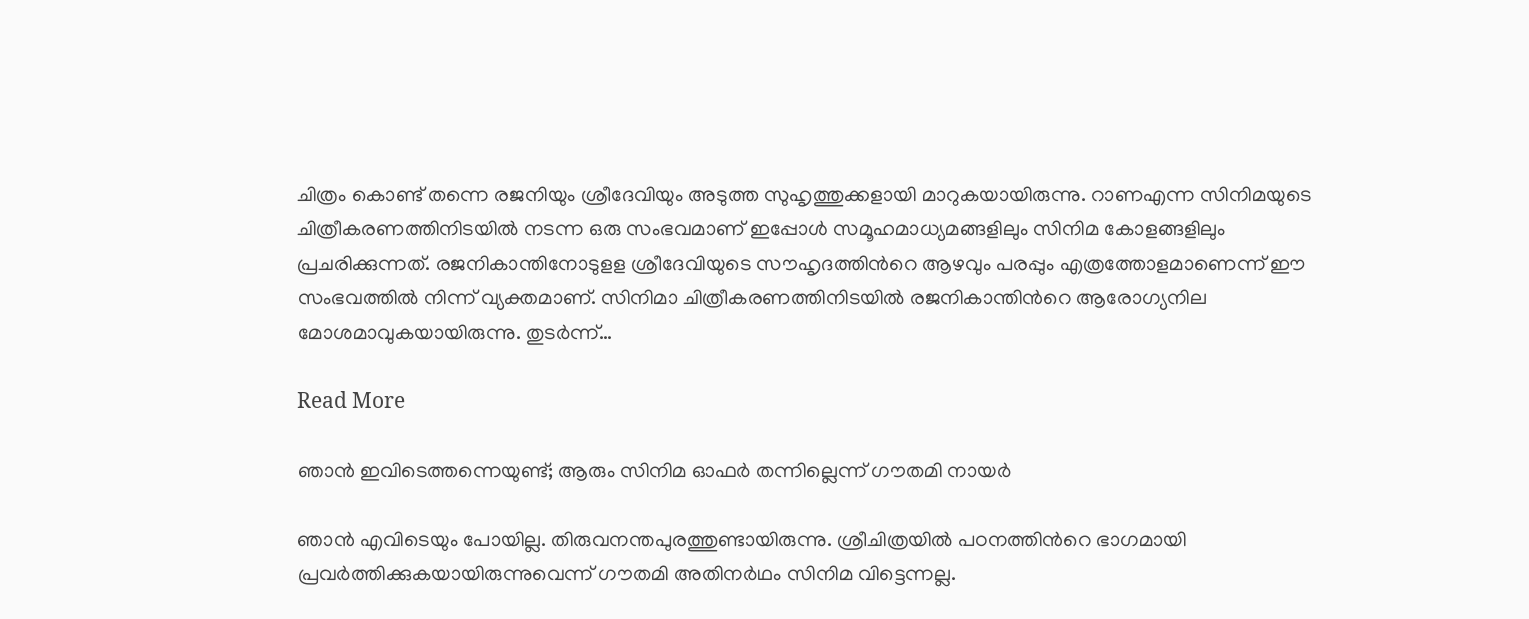ചിത്രം കൊണ്ട് തന്നെ രജനിയും ശ്രീദേവിയും അടുത്ത സുഹൃത്തുക്കളായി മാറുകയായിരുന്നു. റാണഎന്ന സിനിമയുടെ ചിത്രീകരണത്തിനിടയില്‍ നടന്ന ഒരു സംഭവമാണ് ഇപ്പോള്‍ സമൂഹമാധ്യമങ്ങളിലും സിനിമ കോളങ്ങളിലും പ്രചരിക്കുന്നത്. രജനികാന്തിനോടുളള ശ്രീദേവിയുടെ സൗഹൃദത്തിന്‍റെ ആഴവും പരപ്പും എത്രത്തോളമാണെന്ന് ഈ സംഭവത്തില്‍ നിന്ന് വ്യക്തമാണ്. സിനിമാ ചിത്രീകരണത്തിനിടയില്‍ രജനികാന്തിന്‍റെ ആരോഗ്യനില മോശമാവുകയായിരുന്നു. തുടര്‍ന്ന്…

Read More

ഞാൻ ഇവിടെത്തന്നെയുണ്ട്; ആരും സിനിമ ഓഫര്‍ തന്നില്ലെന്ന് ഗൗതമി നായർ

ഞാന്‍ എവിടെയും പോയില്ല. തിരുവനന്തപുരത്തുണ്ടായിരുന്നു. ശ്രീചിത്രയില്‍ പഠനത്തിന്‍റെ ഭാഗമായി പ്രവര്‍ത്തിക്കുകയായിരുന്നുവെന്ന് ഗൗതമി അതിനര്‍ഥം സിനിമ വിട്ടെന്നല്ല.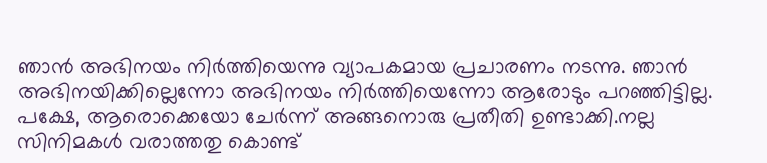ഞാന്‍ അഭിനയം നിര്‍ത്തിയെന്നു വ്യാപകമായ പ്രചാരണം നടന്നു. ഞാന്‍ അഭിനയിക്കില്ലെന്നോ അഭിനയം നിര്‍ത്തിയെന്നോ ആരോടും പറഞ്ഞിട്ടില്ല. പക്ഷേ, ആരൊക്കെയോ ചേര്‍ന്ന് അങ്ങനൊരു പ്രതീതി ഉണ്ടാക്കി.നല്ല സിനിമകള്‍ വരാത്തതു കൊണ്ട്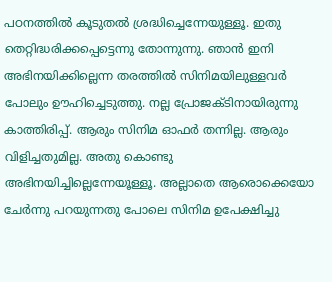പഠനത്തില്‍ കൂടുതല്‍ ശ്രദ്ധിച്ചെന്നേയുള്ളൂ. ഇതു തെറ്റിദ്ധരിക്കപ്പെട്ടെന്നു തോന്നുന്നു. ഞാന്‍ ഇനി അഭിനയിക്കില്ലെന്ന തരത്തില്‍ സിനിമയിലുള്ളവര്‍ പോലും ഊഹിച്ചെടുത്തു. നല്ല പ്രോജക്ടിനായിരുന്നു കാത്തിരിപ്പ്. ആരും സിനിമ ഓഫര്‍ തന്നില്ല. ആരും വിളിച്ചതുമില്ല. അതു കൊണ്ടു അഭിനയിച്ചില്ലെന്നേയൂള്ളൂ. അല്ലാതെ ആരൊക്കെയോ ചേര്‍ന്നു പറയുന്നതു പോലെ സിനിമ ഉപേക്ഷിച്ചു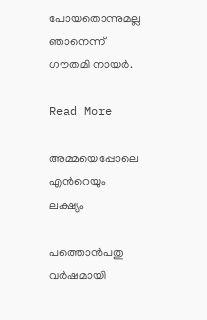പോയതൊന്നുമല്ല ഞാനെന്ന് ഗൗതമി നായർ.

Read More

അമ്മയെപ്പോലെ എന്‍റെയും ലക്ഷ്യം

പത്തൊന്‍പതു വര്‍ഷമായി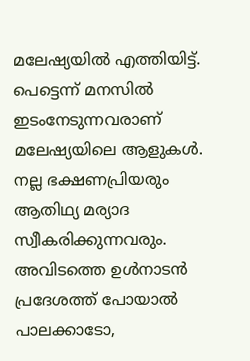മലേഷ്യയില്‍ എത്തിയിട്ട്. പെട്ടെന്ന് മനസില്‍ ഇടംനേടുന്നവരാണ് മലേഷ്യയിലെ ആളുകള്‍. നല്ല ഭക്ഷണപ്രിയരും ആതിഥ്യ മര്യാദ സ്വീകരിക്കുന്നവരും. അവിടത്തെ ഉള്‍നാടന്‍ പ്രദേശത്ത് പോയാല്‍ പാലക്കാടോ,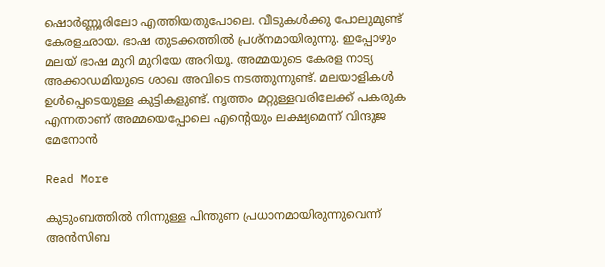ഷൊര്‍ണ്ണൂരിലോ എത്തിയതുപോലെ. വീടുകള്‍ക്കു പോലുമുണ്ട് കേരളഛായ. ഭാഷ തുടക്കത്തില്‍ പ്രശ്‌നമായിരുന്നു. ഇപ്പോഴും മലയ് ഭാഷ മുറി മുറിയേ അറിയൂ. അമ്മയുടെ കേരള നാട്യ അക്കാഡമിയുടെ ശാഖ അവിടെ നടത്തുന്നുണ്ട്. മലയാളികള്‍ ഉള്‍പ്പെടെയുള്ള കുട്ടികളുണ്ട്. നൃത്തം മറ്റുള്ളവരിലേക്ക് പകരുക എന്നതാണ് അമ്മയെപ്പോലെ എന്‍റെയും ലക്ഷ്യമെന്ന് വിന്ദുജ മേനോന്‍

Read More

കുടുംബത്തില്‍ നിന്നുള്ള പിന്തുണ പ്രധാനമായിരുന്നുവെന്ന്  അൻസിബ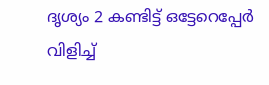ദൃശ്യം 2 കണ്ടിട്ട് ഒട്ടേറെപ്പേര്‍ വിളിച്ച്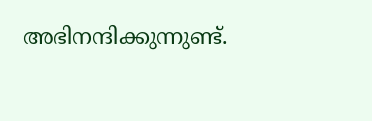അഭിനന്ദിക്കുന്നുണ്ട്.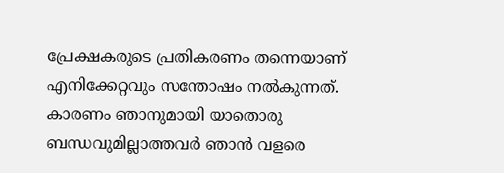പ്രേക്ഷകരുടെ പ്രതികരണം തന്നെയാണ് എനിക്കേറ്റവും സന്തോഷം നല്‍കുന്നത്. കാരണം ഞാനുമായി യാതൊരു ബന്ധവുമില്ലാത്തവര്‍ ഞാന്‍ വളരെ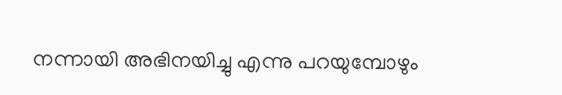നന്നായി അഭിനയിച്ചു എന്നു പറയുമ്പോഴും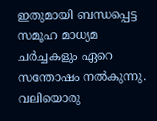ഇതുമായി ബന്ധപ്പെട്ട സമൂഹ മാധ്യമ ചര്‍ച്ചകളും ഏറെ സന്തോഷം നല്‍കുന്നു. വലിയൊരു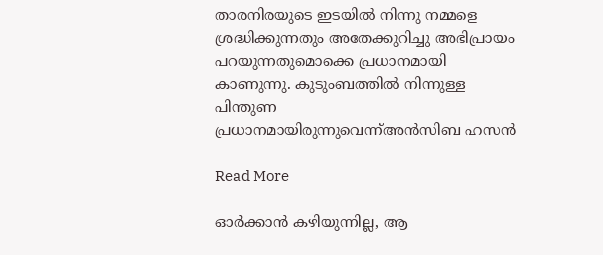താരനിരയുടെ ഇടയില്‍ നിന്നു നമ്മളെ ശ്രദ്ധിക്കുന്നതും അതേക്കുറിച്ചു അഭിപ്രായം പറയുന്നതുമൊക്കെ പ്രധാനമായി കാണുന്നു. കുടുംബത്തില്‍ നിന്നുള്ള പിന്തുണ പ്രധാനമായിരുന്നുവെന്ന്അന്‍സിബ ഹസന്‍

Read More

ഓർക്കാൻ കഴിയുന്നില്ല, ആ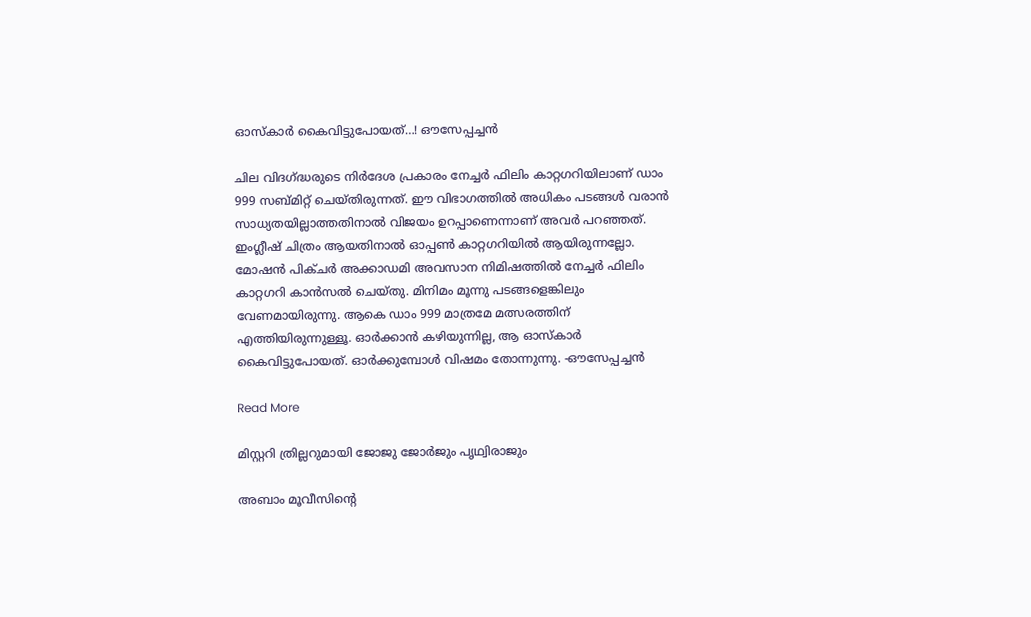ഓസ്‌കാർ കൈവിട്ടുപോയത്…! ഔസേപ്പച്ചൻ

ചില വിദഗ്ദ്ധരുടെ നിർദേശ പ്രകാരം നേച്ചർ ഫിലിം കാറ്റഗറിയിലാണ് ഡാം 999 സബ്മിറ്റ് ചെയ്‌തിരുന്നത്. ഈ വിഭാഗത്തിൽ അധികം പടങ്ങൾ വരാൻ സാധ്യതയില്ലാത്തതിനാൽ വിജയം ഉറപ്പാണെന്നാണ് അവർ പറഞ്ഞത്. ഇംഗ്ലീഷ് ചിത്രം ആയതിനാൽ ഓപ്പൺ കാറ്റഗറിയിൽ ആയിരുന്നല്ലോ. മോഷൻ പിക്ചർ അക്കാഡമി അവസാന നിമിഷത്തിൽ നേച്ചർ ഫിലിം കാറ്റഗറി കാൻസൽ ചെയ്തു. മിനിമം മൂന്നു പടങ്ങളെങ്കിലും വേണമായിരുന്നു. ആകെ ഡാം 999 മാത്രമേ മത്സരത്തിന് എത്തിയിരുന്നുള്ളൂ. ഓർക്കാൻ കഴിയുന്നില്ല, ആ ഓസ്‌കാർ കൈവിട്ടുപോയത്. ഓർക്കുമ്പോൾ വിഷമം തോന്നുന്നു. -ഔസേപ്പച്ചൻ

Read More

മിസ്റ്ററി ത്രില്ലറുമായി ജോജു ജോർജും പൃഥ്വിരാജും

അബാം മൂവീസിന്‍റെ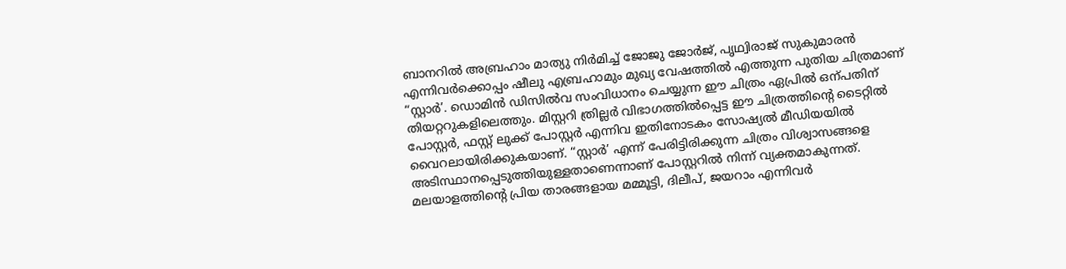ബാനറിൽ അബ്രഹാം മാത്യു നിർമിച്ച്‌ ജോജു ജോർജ്, പൃഥ്വിരാജ് സുകുമാരൻ എന്നിവർക്കൊപ്പം ഷീലു എബ്രഹാമും മുഖ്യ വേഷത്തിൽ എത്തുന്ന പുതിയ ചിത്രമാണ് “സ്റ്റാർ’. ഡൊമിൻ ഡിസിൽവ സംവിധാനം ചെയ്യുന്ന ഈ ചിത്രം ഏപ്രിൽ ഒന്പതിന് തിയറ്ററുകളിലെത്തും. മിസ്റ്ററി ത്രില്ലർ വിഭാഗത്തിൽപ്പെട്ട ഈ ചിത്രത്തിന്‍റെ ടൈറ്റിൽ പോസ്റ്റർ, ഫസ്റ്റ് ലുക്ക് പോസ്റ്റർ എന്നിവ ഇതിനോടകം സോഷ്യൽ മീഡിയയിൽ വൈറലായിരിക്കുകയാണ്. “സ്റ്റാർ’ എന്ന് പേരിട്ടിരിക്കുന്ന ചിത്രം വിശ്വാസങ്ങളെ അടിസ്ഥാനപ്പെടുത്തിയുള്ളതാണെന്നാണ് പോസ്റ്ററിൽ നിന്ന് വ്യക്തമാകുന്നത്. മലയാളത്തിന്‍റെ പ്രിയ താരങ്ങളായ മമ്മൂട്ടി, ദിലീപ്, ജയറാം എന്നിവർ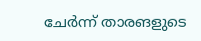ചേർന്ന് താരങളുടെ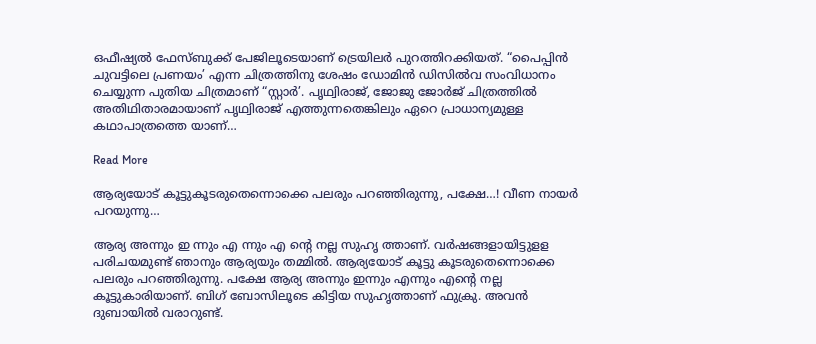ഒഫീഷ്യൽ ഫേസ്ബുക്ക്‌ പേജിലൂടെയാണ് ട്രെയിലർ പുറത്തിറക്കിയത്. “പൈപ്പിന്‍ ചുവട്ടിലെ പ്രണയം’ എന്ന ചിത്രത്തിനു ശേഷം ഡോമിന്‍ ഡിസില്‍വ സംവിധാനം ചെയ്യുന്ന പുതിയ ചിത്രമാണ് “സ്റ്റാര്‍’. പൃഥ്വിരാജ്, ജോജു ജോർജ് ചിത്രത്തിൽ അതിഥിതാരമായാണ് പൃഥ്വിരാജ് എത്തുന്നതെങ്കിലും ഏറെ പ്രാധാന്യമുള്ള കഥാപാത്രത്തെ യാണ്…

Read More

ആര്യയോട് കൂട്ടുകൂടരുതെന്നൊക്കെ പലരും പറഞ്ഞിരുന്നു, പക്ഷേ…! വീണ നായർ പറയുന്നു…

ആര്യ അന്നും ഇ ന്നും എ ന്നും എ ന്‍റെ നല്ല സുഹൃ ത്താണ്. വർഷങ്ങളായിട്ടുളള പരിചയമുണ്ട് ഞാനും ആര്യയും തമ്മിൽ. ആര്യയോട് കൂട്ടു കൂടരുതെന്നൊക്കെ പലരും പറഞ്ഞിരുന്നു. പക്ഷേ ആര്യ അന്നും ഇന്നും എന്നും എന്‍റെ നല്ല കൂട്ടുകാരിയാണ്. ബിഗ് ബോസിലൂടെ കിട്ടിയ സുഹൃത്താണ് ഫുക്രു. അവൻ ദുബായിൽ വരാറുണ്ട്.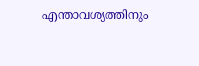എന്താവശ്യത്തിനും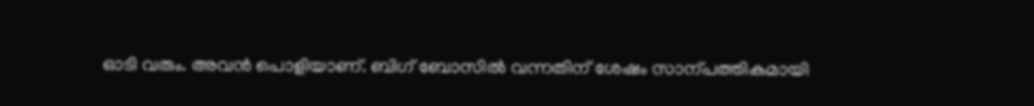ഓടി വരും. അവൻ പൊളിയാണ്. ബിഗ് ബോസിൽ വന്നതിന് ശേഷം സാന്പത്തികമായി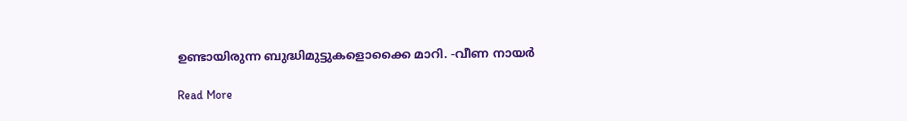ഉണ്ടായിരുന്ന ബുദ്ധിമുട്ടുകളൊക്കൈ മാറി. -വീണ നായർ

Read More